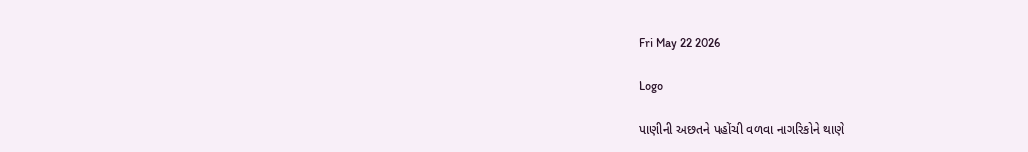Fri May 22 2026

Logo

પાણીની અછતને પહોંચી વળવા નાગરિકોને થાણે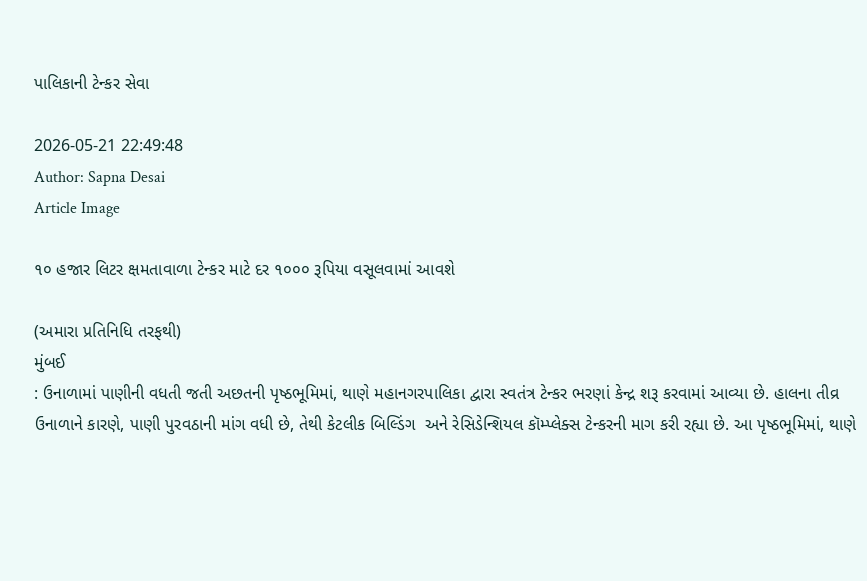પાલિકાની ટેન્કર સેવા

2026-05-21 22:49:48
Author: Sapna Desai
Article Image

૧૦ હજાર લિટર ક્ષમતાવાળા ટેન્કર માટે દર ૧૦૦૦ રૂપિયા વસૂલવામાં આવશે

(અમારા પ્રતિનિધિ તરફથી)
મુંબઈ
: ઉનાળામાં પાણીની વધતી જતી અછતની પૃષ્ઠભૂમિમાં, થાણે મહાનગરપાલિકા દ્વારા સ્વતંત્ર ટેન્કર ભરણાં કેન્દ્ર શરૂ કરવામાં આવ્યા છે. હાલના તીવ્ર ઉનાળાને કારણે, પાણી પુરવઠાની માંગ વધી છે, તેથી કેટલીક બિલ્ડિંગ  અને રેસિડેન્શિયલ કૉમ્પ્લેક્સ ટેન્કરની માગ કરી રહ્યા છે. આ પૃષ્ઠભૂમિમાં, થાણે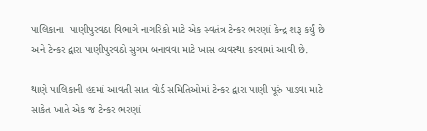પાલિકાના  પાણીપુરવઠા વિભાગે નાગરિકો માટે એક સ્વતંત્ર ટેન્કર ભરણાં કેન્દ્ર શરૂ કર્યું છે અને ટેન્કર દ્વારા પાણીપુરવઠો સુગમ બનાવવા માટે ખાસ વ્યવસ્થા કરવામાં આવી છે.

થાણે પાલિકાની હદમાં આવતી સાત વોર્ડ સમિતિઓમાં ટેન્કર દ્વારા પાણી પૂરું પાડવા માટે સાકેત ખાતે એક જ ટેન્કર ભરણાં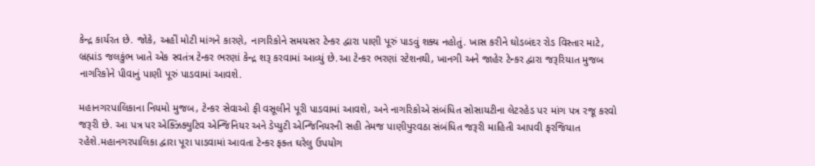કેન્દ્ર કાર્યરત છે. જોકે, અહીં મોટી માંગને કારણે, નાગરિકોને સમયસર ટેન્કર દ્વારા પાણી પૂરું પાડવું શક્ય નહોતું. ખાસ કરીને ઘોડબંદર રોડ વિસ્તાર માટે, બ્રહ્માંડ જલકુંભ ખાતે એક સ્વતંત્ર ટેન્કર ભરણાં કેન્દ્ર શરૂ કરવામાં આવ્યું છે.આ ટેન્કર ભરણાં સ્ટેશનથી, ખાનગી અને જાહેર ટેન્કર દ્વારા જરૂરિયાત મુજબ નાગરિકોને પીવાનું પાણી પૂરું પાડવામાં આવશે.

મહાનગરપાલિકાના નિયમો મુજબ, ટેન્કર સેવાઓ ફી વસૂલીને પૂરી પાડવામાં આવશે, અને નાગરિકોએ સંબંધિત સોસાયટીના લેટરહેડ પર માંગ પત્ર રજૂ કરવો જરૂરી છે. આ પત્ર પર એક્ઝિક્યુટિવ એન્જિનિયર અને ડેપ્યુટી એન્જિનિયરની સહી તેમજ પાણીપુરવઠા સંબંધિત જરૂરી માહિતી આપવી ફરજિયાત રહેશે.મહાનગરપાલિકા દ્વારા પૂરા પાડવામાં આવતા ટેન્કર ફક્ત ઘરેલુ ઉપયોગ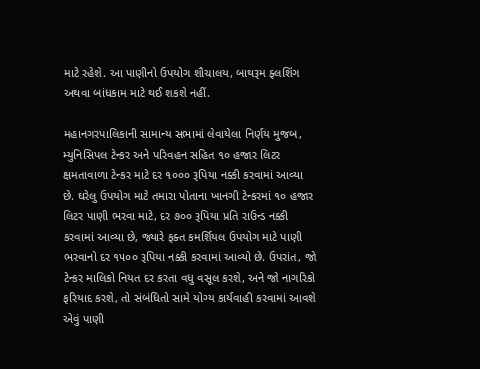માટે રહેશે. આ પાણીનો ઉપયોગ શૌચાલય, બાથરૂમ ફ્લશિંગ અથવા બાંધકામ માટે થઈ શકશે નહીં.

મહાનગરપાલિકાની સામાન્ય સભામાં લેવાયેલા નિર્ણય મુજબ, મ્યુનિસિપલ ટેન્કર અને પરિવહન સહિત ૧૦ હજાર લિટર ક્ષમતાવાળા ટેન્કર માટે દર ૧૦૦૦ રૂપિયા નક્કી કરવામાં આવ્યા છે. ઘરેલુ ઉપયોગ માટે તમારા પોતાના ખાનગી ટેન્કરમાં ૧૦ હજાર લિટર પાણી ભરવા માટે, દર ૭૦૦ રૂપિયા પ્રતિ રાઉન્ડ નક્કી કરવામાં આવ્યા છે, જ્યારે ફક્ત કમર્શિયલ ઉપયોગ માટે પાણી ભરવાનો દર ૧૫૦૦ રૂપિયા નક્કી કરવામાં આવ્યો છે. ઉપરાંત, જો ટેન્કર માલિકો નિયત દર કરતા વધુ વસૂલ કરશે, અને જો નાગરિકો ફરિયાદ કરશે, તો સંબંધિતો સામે યોગ્ય કાર્યવાહી કરવામાં આવશે એવું પાણી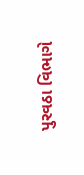પુરવઠા વિભાગે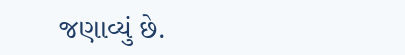જણાવ્યું છે.